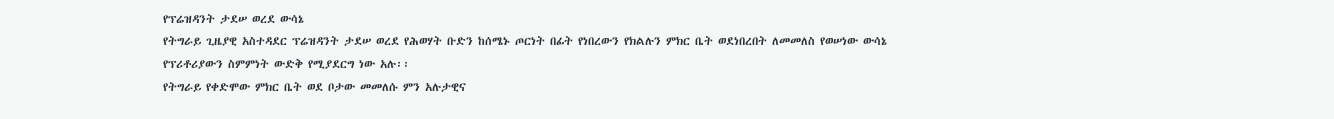የፕሬዝዳንት ታደሠ ወረደ ውሳኔ
የትግራይ ጊዜያዊ አስተዳደር ፕሬዝዳንት ታደሠ ወረደ የሕወሃት ቡድን ከሰሜኑ ጦርነት በፊት የነበረውን የክልሉን ምክር ቤት ወደነበረበት ለመመለስ የወሠነው ውሳኔ የፕሪቶሪያውን ስምምነት ውድቅ የሚያደርግ ነው አሉ፡፡
የትግራይ የቀድሞው ምክር ቤት ወደ ቦታው መመለሱ ምን አሉታዊና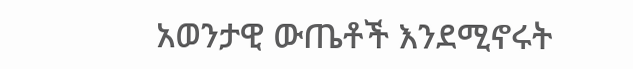አወንታዊ ውጤቶች እንደሚኖሩት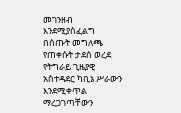መገንዘብ እንደሚያስፈልግ በሰጡት መግለጫ የጠቀሱት ታደሰ ወረደ የትግራይ ጊዜያዊ አስተዳደር ካቢኔ ሥራውን እንደሚቀጥል ማረጋገጣቸውን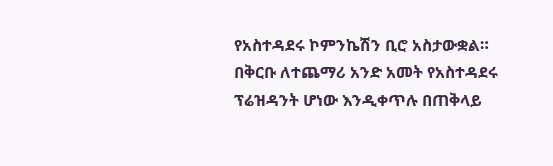የአስተዳደሩ ኮምንኬሽን ቢሮ አስታውቋል።
በቅርቡ ለተጨማሪ አንድ አመት የአስተዳደሩ ፕሬዝዳንት ሆነው እንዲቀጥሉ በጠቅላይ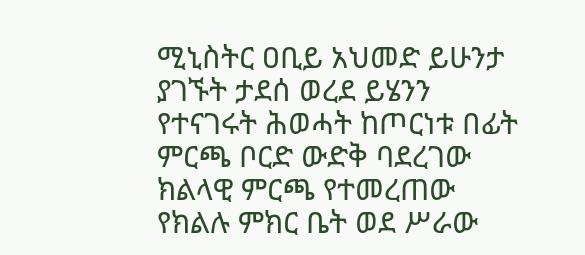ሚኒስትር ዐቢይ አህመድ ይሁንታ ያገኙት ታደሰ ወረደ ይሄንን የተናገሩት ሕወሓት ከጦርነቱ በፊት ምርጫ ቦርድ ውድቅ ባደረገው ክልላዊ ምርጫ የተመረጠው የክልሉ ምክር ቤት ወደ ሥራው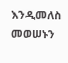እንዲመለስ መወሠኑን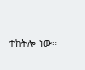ተከትሎ ነው።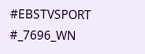#EBSTVSPORT
#_7696_WN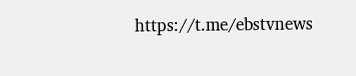https://t.me/ebstvnews